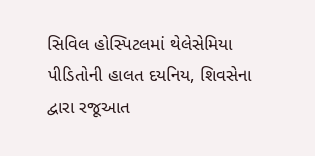સિવિલ હોસ્પિટલમાં થેલેસેમિયા પીડિતોની હાલત દયનિય, શિવસેના દ્વારા રજૂઆત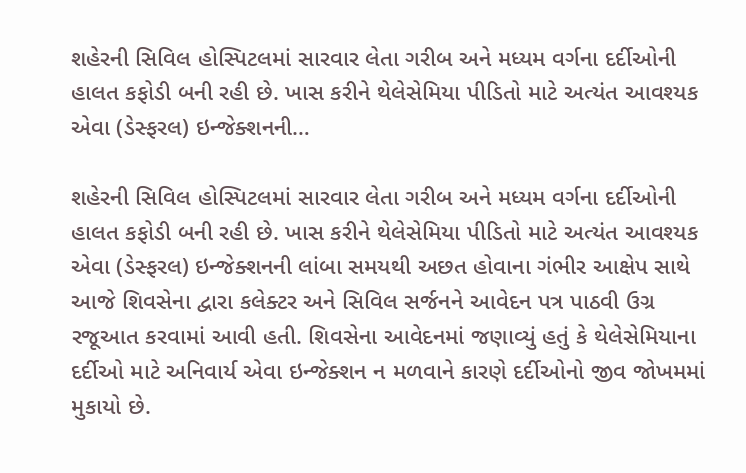શહેરની સિવિલ હોસ્પિટલમાં સારવાર લેતા ગરીબ અને મધ્યમ વર્ગના દર્દીઓની હાલત કફોડી બની રહી છે. ખાસ કરીને થેલેસેમિયા પીડિતો માટે અત્યંત આવશ્યક એવા (ડેસ્ફરલ) ઇન્જેક્શનની…

શહેરની સિવિલ હોસ્પિટલમાં સારવાર લેતા ગરીબ અને મધ્યમ વર્ગના દર્દીઓની હાલત કફોડી બની રહી છે. ખાસ કરીને થેલેસેમિયા પીડિતો માટે અત્યંત આવશ્યક એવા (ડેસ્ફરલ) ઇન્જેક્શનની લાંબા સમયથી અછત હોવાના ગંભીર આક્ષેપ સાથે આજે શિવસેના દ્વારા કલેક્ટર અને સિવિલ સર્જનને આવેદન પત્ર પાઠવી ઉગ્ર રજૂઆત કરવામાં આવી હતી. શિવસેના આવેદનમાં જણાવ્યું હતું કે થેલેસેમિયાના દર્દીઓ માટે અનિવાર્ય એવા ઇન્જેક્શન ન મળવાને કારણે દર્દીઓનો જીવ જોખમમાં મુકાયો છે.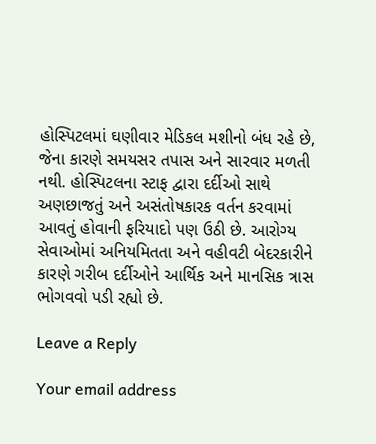હોસ્પિટલમાં ઘણીવાર મેડિકલ મશીનો બંધ રહે છે, જેના કારણે સમયસર તપાસ અને સારવાર મળતી નથી. હોસ્પિટલના સ્ટાફ દ્વારા દર્દીઓ સાથે અણછાજતું અને અસંતોષકારક વર્તન કરવામાં આવતું હોવાની ફરિયાદો પણ ઉઠી છે. આરોગ્ય સેવાઓમાં અનિયમિતતા અને વહીવટી બેદરકારીને કારણે ગરીબ દર્દીઓને આર્થિક અને માનસિક ત્રાસ ભોગવવો પડી રહ્યો છે.

Leave a Reply

Your email address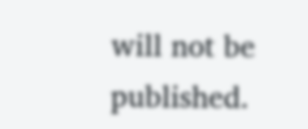will not be published.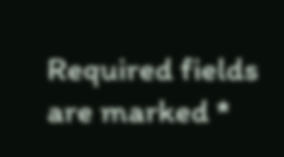Required fields are marked *